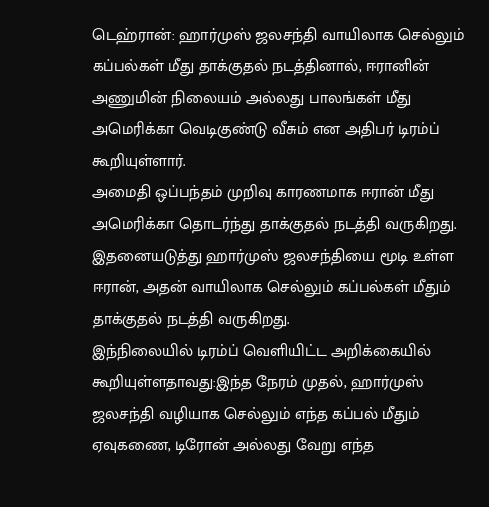டெஹ்ரான்: ஹார்முஸ் ஜலசந்தி வாயிலாக செல்லும் கப்பல்கள் மீது தாக்குதல் நடத்தினால், ஈரானின் அணுமின் நிலையம் அல்லது பாலங்கள் மீது அமெரிக்கா வெடிகுண்டு வீசும் என அதிபர் டிரம்ப் கூறியுள்ளார்.
அமைதி ஒப்பந்தம் முறிவு காரணமாக ஈரான் மீது அமெரிக்கா தொடர்ந்து தாக்குதல் நடத்தி வருகிறது. இதனையடுத்து ஹார்முஸ் ஜலசந்தியை மூடி உள்ள ஈரான், அதன் வாயிலாக செல்லும் கப்பல்கள் மீதும் தாக்குதல் நடத்தி வருகிறது.
இந்நிலையில் டிரம்ப் வெளியிட்ட அறிக்கையில் கூறியுள்ளதாவது:இந்த நேரம் முதல், ஹார்முஸ் ஜலசந்தி வழியாக செல்லும் எந்த கப்பல் மீதும் ஏவுகணை, டிரோன் அல்லது வேறு எந்த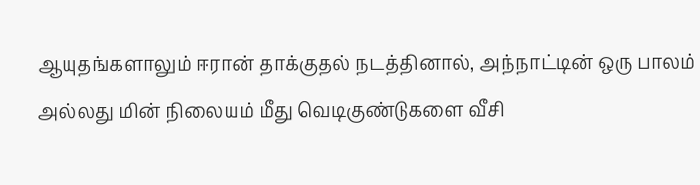ஆயுதங்களாலும் ஈரான் தாக்குதல் நடத்தினால், அந்நாட்டின் ஒரு பாலம் அல்லது மின் நிலையம் மீது வெடிகுண்டுகளை வீசி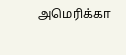அமெரிக்கா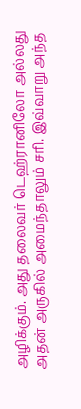அழிக்கும். அது தலைவர் டெஹ்ரானிலோ அல்லது அதன் அருகில் அமைந்தாலும் சரி. இவ்வாறு அந்த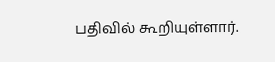பதிவில் கூறியுள்ளார்.